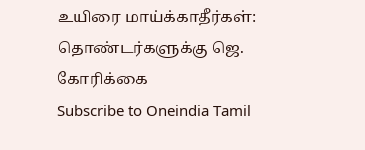உயிரை மாய்க்காதீர்கள்: தொண்டர்களுக்கு ஜெ. கோரிக்கை
Subscribe to Oneindia Tamil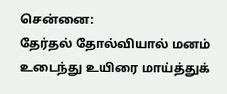சென்னை:
தேர்தல் தோல்வியால் மனம் உடைந்து உயிரை மாய்த்துக்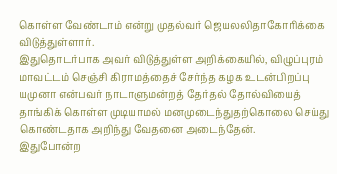கொள்ள வேண்டாம் என்று முதல்வர் ஜெயலலிதாகோரிக்கை விடுத்துள்ளார்.
இதுதொடர்பாக அவர் விடுத்துள்ள அறிக்கையில், விழுப்புரம் மாவட்டம் செஞ்சி கிராமத்தைச் சேர்ந்த கழக உடன்பிறப்பு யமுனா என்பவர் நாடாளுமன்றத் தேர்தல் தோல்வியைத் தாங்கிக் கொள்ள முடியாமல் மனமுடைந்துதற்கொலை செய்து கொண்டதாக அறிந்து வேதனை அடைந்தேன்.
இதுபோன்ற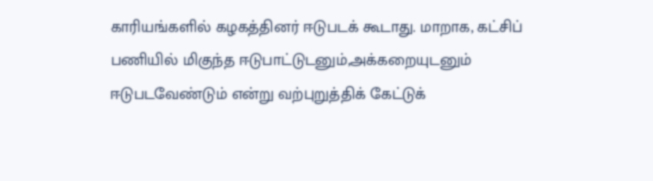காரியங்களில் கழகத்தினர் ஈடுபடக் கூடாது. மாறாக, கட்சிப் பணியில் மிகுந்த ஈடுபாட்டுடனும்,அக்கறையுடனும் ஈடுபடவேண்டும் என்று வற்புறுத்திக் கேட்டுக்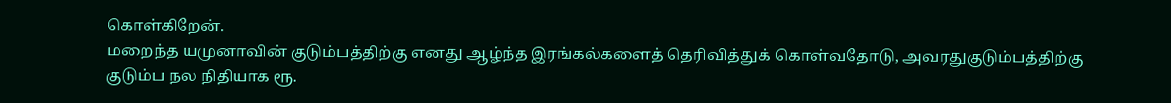கொள்கிறேன்.
மறைந்த யமுனாவின் குடும்பத்திற்கு எனது ஆழ்ந்த இரங்கல்களைத் தெரிவித்துக் கொள்வதோடு, அவரதுகுடும்பத்திற்கு குடும்ப நல நிதியாக ரூ.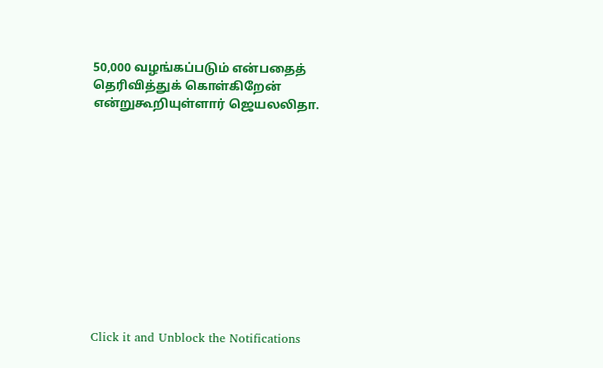50,000 வழங்கப்படும் என்பதைத் தெரிவித்துக் கொள்கிறேன் என்றுகூறியுள்ளார் ஜெயலலிதா.












Click it and Unblock the Notifications